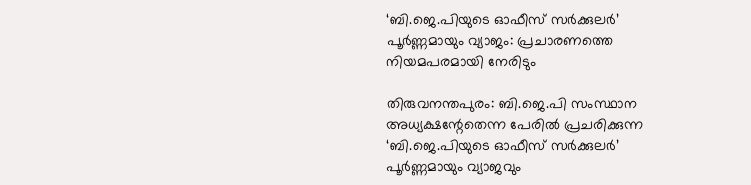‘ബി.ജെ.പിയുടെ ഓഫീസ് സർക്കുലർ’ പൂർണ്ണമായും വ്യാജം: പ്രചാരണത്തെ നിയമപരമായി നേരിടും

തിരുവനന്തപുരം: ബി.ജെ.പി സംസ്ഥാന അധ്യക്ഷന്റേതെന്ന പേരിൽ പ്രചരിക്കുന്ന ‘ബി.ജെ.പിയുടെ ഓഫീസ് സർക്കുലർ’ പൂർണ്ണമായും വ്യാജവും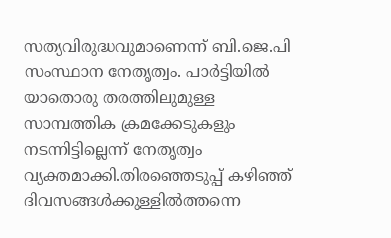സത്യവിരുദ്ധവുമാണെന്ന് ബി.ജെ.പി സംസ്ഥാന നേതൃത്വം. പാർട്ടിയിൽ യാതൊരു തരത്തിലുമുള്ള സാമ്പത്തിക ക്രമക്കേടുകളും നടന്നിട്ടില്ലെന്ന് നേതൃത്വം വ്യക്തമാക്കി.തിരഞ്ഞെടുപ്പ് കഴിഞ്ഞ് ദിവസങ്ങൾക്കുള്ളിൽത്തന്നെ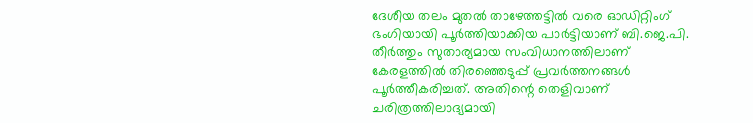ദേശീയ തലം മുതൽ താഴേത്തട്ടിൽ വരെ ഓഡിറ്റിംഗ് ഭംഗിയായി പൂർത്തിയാക്കിയ പാർട്ടിയാണ് ബി.ജെ.പി. തീർത്തും സുതാര്യമായ സംവിധാനത്തിലാണ് കേരളത്തിൽ തിരഞ്ഞെടുപ്പ് പ്രവർത്തനങ്ങൾ പൂർത്തീകരിച്ചത്. അതിന്റെ തെളിവാണ് ചരിത്രത്തിലാദ്യമായി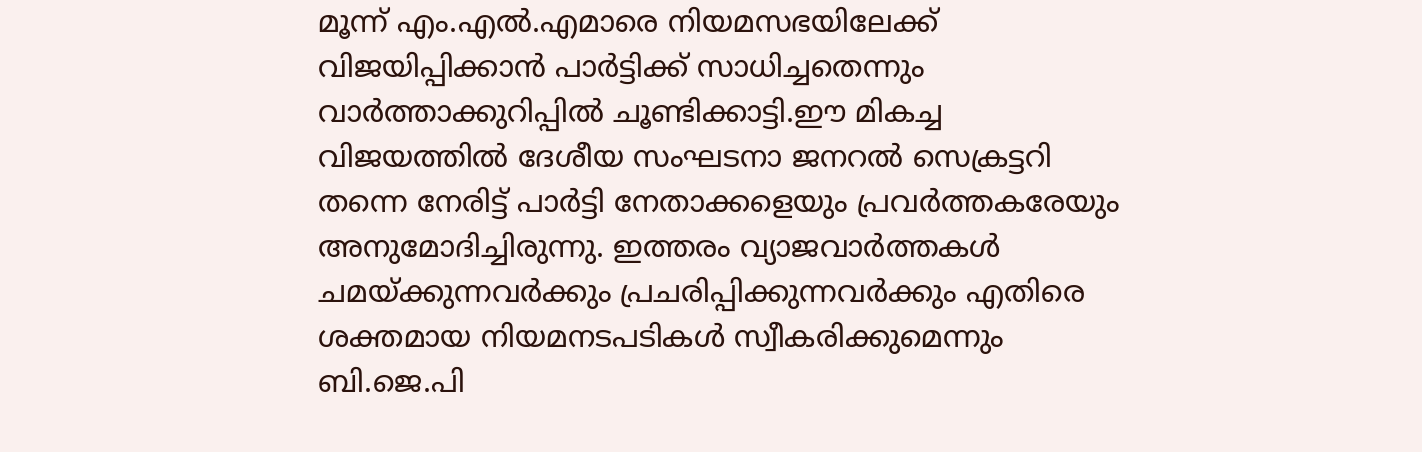മൂന്ന് എം.എൽ.എമാരെ നിയമസഭയിലേക്ക് വിജയിപ്പിക്കാൻ പാർട്ടിക്ക് സാധിച്ചതെന്നും വാർത്താക്കുറിപ്പിൽ ചൂണ്ടിക്കാട്ടി.ഈ മികച്ച വിജയത്തിൽ ദേശീയ സംഘടനാ ജനറൽ സെക്രട്ടറി തന്നെ നേരിട്ട് പാർട്ടി നേതാക്കളെയും പ്രവർത്തകരേയും അനുമോദിച്ചിരുന്നു. ഇത്തരം വ്യാജവാർത്തകൾ ചമയ്ക്കുന്നവർക്കും പ്രചരിപ്പിക്കുന്നവർക്കും എതിരെ ശക്തമായ നിയമനടപടികൾ സ്വീകരിക്കുമെന്നും ബി.ജെ.പി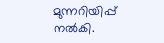മുന്നറിയിപ്പ് നൽകി.